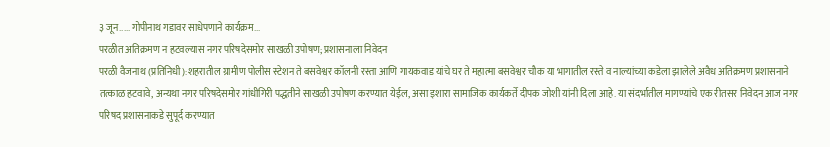३ जून..... गोपीनाथ गडावर साधेपणाने कार्यक्रम...
परळीत अतिक्रमण न हटवल्यास नगर परिषदेसमोर साखळी उपोषण; प्रशासनाला निवेदन
परळी वैजनाथ (प्रतिनिधी):शहरातील ग्रामीण पोलीस स्टेशन ते बसवेश्वर कॉलनी रस्ता आणि गायकवाड यांचे घर ते महात्मा बसवेश्वर चौक या भागातील रस्ते व नाल्यांच्या कडेला झालेले अवैध अतिक्रमण प्रशासनाने तत्काळ हटवावे, अन्यथा नगर परिषदेसमोर गांधीगिरी पद्धतीने साखळी उपोषण करण्यात येईल, असा इशारा सामाजिक कार्यकर्ते दीपक जोशी यांनी दिला आहे. या संदर्भातील मागण्यांचे एक रीतसर निवेदन आज नगर परिषद प्रशासनाकडे सुपूर्द करण्यात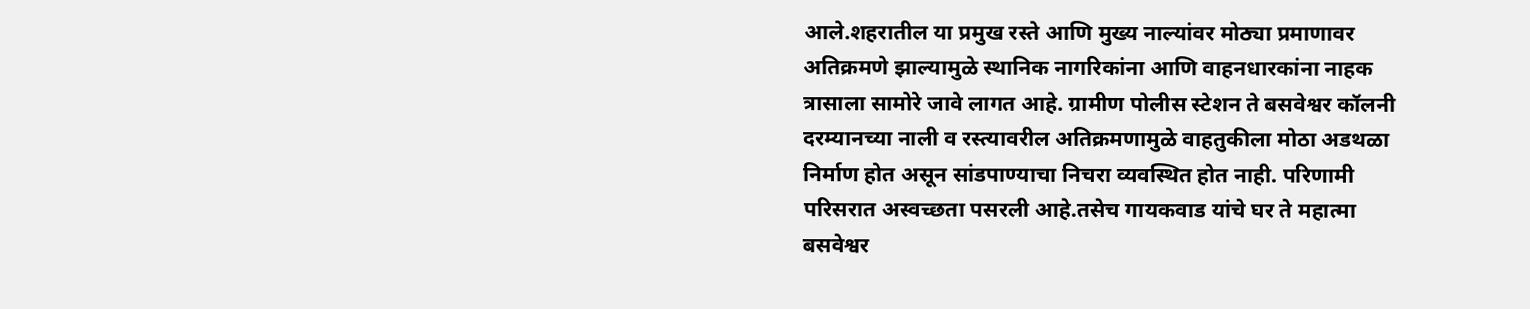आले.शहरातील या प्रमुख रस्ते आणि मुख्य नाल्यांवर मोठ्या प्रमाणावर अतिक्रमणे झाल्यामुळे स्थानिक नागरिकांना आणि वाहनधारकांना नाहक त्रासाला सामोरे जावे लागत आहे. ग्रामीण पोलीस स्टेशन ते बसवेश्वर कॉलनी दरम्यानच्या नाली व रस्त्यावरील अतिक्रमणामुळे वाहतुकीला मोठा अडथळा निर्माण होत असून सांडपाण्याचा निचरा व्यवस्थित होत नाही. परिणामी परिसरात अस्वच्छता पसरली आहे.तसेच गायकवाड यांचे घर ते महात्मा बसवेश्वर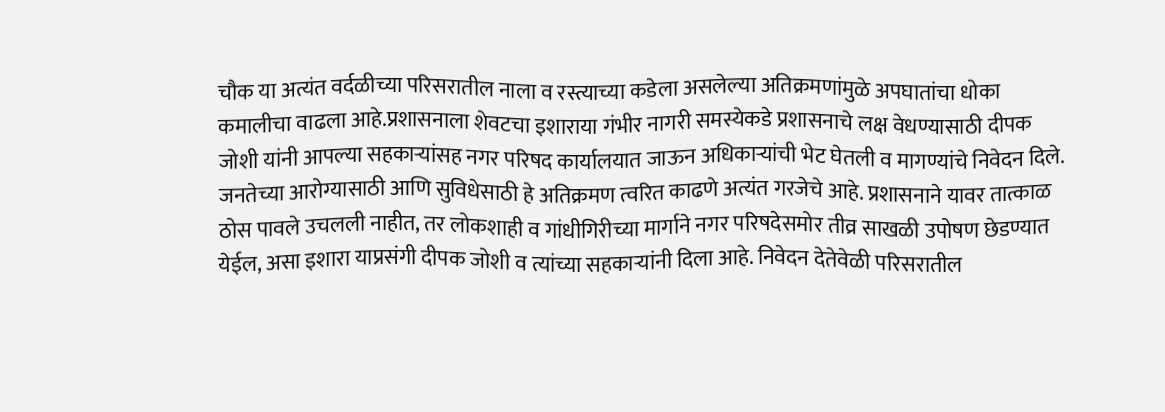चौक या अत्यंत वर्दळीच्या परिसरातील नाला व रस्त्याच्या कडेला असलेल्या अतिक्रमणांमुळे अपघातांचा धोका कमालीचा वाढला आहे.प्रशासनाला शेवटचा इशाराया गंभीर नागरी समस्येकडे प्रशासनाचे लक्ष वेधण्यासाठी दीपक जोशी यांनी आपल्या सहकाऱ्यांसह नगर परिषद कार्यालयात जाऊन अधिकाऱ्यांची भेट घेतली व मागण्यांचे निवेदन दिले. जनतेच्या आरोग्यासाठी आणि सुविधेसाठी हे अतिक्रमण त्वरित काढणे अत्यंत गरजेचे आहे. प्रशासनाने यावर तात्काळ ठोस पावले उचलली नाहीत, तर लोकशाही व गांधीगिरीच्या मार्गाने नगर परिषदेसमोर तीव्र साखळी उपोषण छेडण्यात येईल, असा इशारा याप्रसंगी दीपक जोशी व त्यांच्या सहकाऱ्यांनी दिला आहे. निवेदन देतेवेळी परिसरातील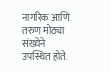नागरिक आणि तरुण मोठ्या संख्येने उपस्थित होते.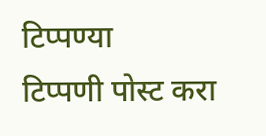टिप्पण्या
टिप्पणी पोस्ट करा